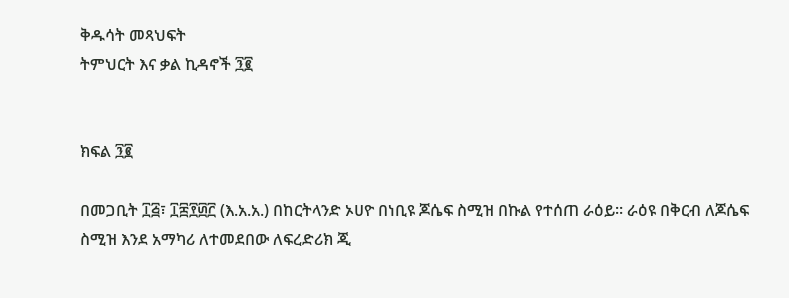ቅዱሳት መጻህፍት
ትምህርት እና ቃል ኪዳኖች ፺፪


ክፍል ፺፪

በመጋቢት ፲፭፣ ፲፰፻፴፫ (እ.አ.አ.) በከርትላንድ ኦሀዮ በነቢዩ ጆሴፍ ስሚዝ በኩል የተሰጠ ራዕይ። ራዕዩ በቅርብ ለጆሴፍ ስሚዝ እንደ አማካሪ ለተመደበው ለፍረድሪክ ጂ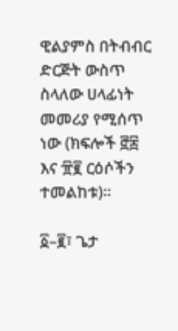ዊልያምስ በትብብር ድርጅት ውስጥ ስላለው ሀላፊነት መመሪያ የሚሰጥ ነው (ክፍሎች ፸፰ እና ፹፪ ርዕሶችን ተመልከቱ)።

፩–፪፣ ጌታ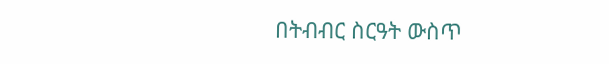በትብብር ስርዓት ውስጥ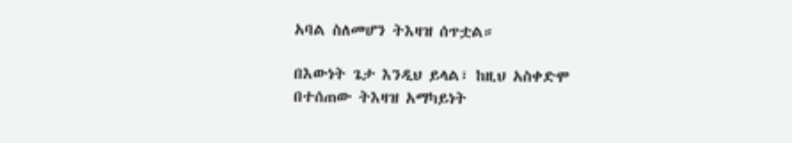አባል ስለመሆን ትእዛዝ ሰጥቷል።

በእውነት ጌታ እንዲህ ይላል፣ ከዚህ አስቀድሞ በተሰጠው ትእዛዝ አማካይነት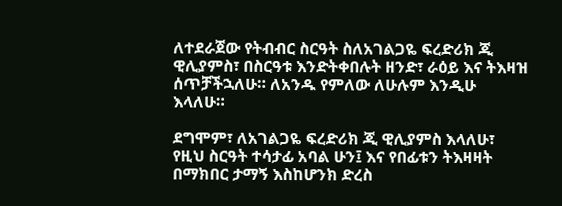ለተደራጀው የትብብር ስርዓት ስለአገልጋዬ ፍረድሪክ ጂ ዊሊያምስ፣ በስርዓቱ እንድትቀበሉት ዘንድ፣ ራዕይ እና ትእዛዝ ሰጥቻችኋለሁ። ለአንዱ የምለው ለሁሉም እንዲሁ እላለሁ።

ደግሞም፣ ለአገልጋዬ ፍረድሪክ ጂ ዊሊያምስ እላለሁ፣ የዚህ ስርዓት ተሳታፊ አባል ሁን፤ እና የበፊቱን ትእዛዛት በማክበር ታማኝ እስከሆንክ ድረስ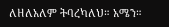ለዘለአለም ትባረካለህ። አሜን።